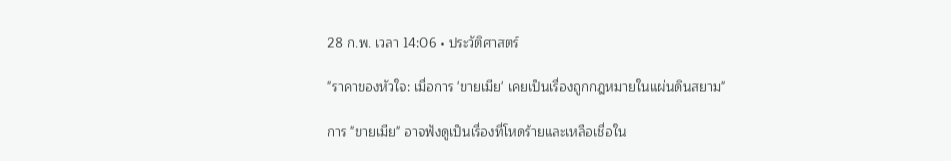28 ก.พ. เวลา 14:06 • ประวัติศาสตร์

"ราคาของหัวใจ: เมื่อการ 'ขายเมีย' เคยเป็นเรื่องถูกกฎหมายในแผ่นดินสยาม"

การ "ขายเมีย" อาจฟังดูเป็นเรื่องที่โหดร้ายและเหลือเชื่อใน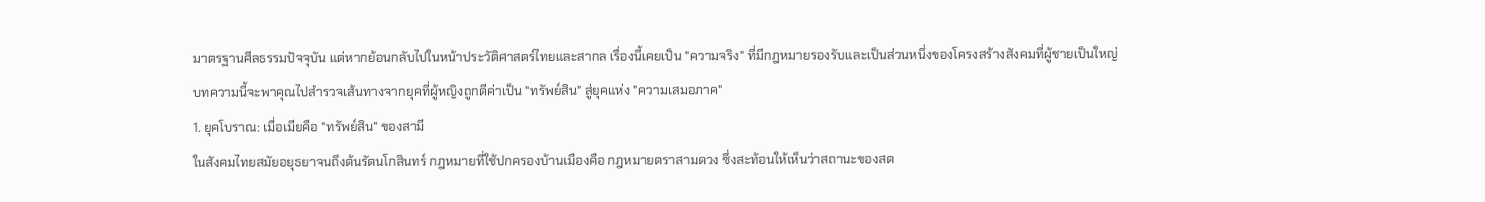มาตรฐานศีลธรรมปัจจุบัน แต่หากย้อนกลับไปในหน้าประวัติศาสตร์ไทยและสากล เรื่องนี้เคยเป็น "ความจริง" ที่มีกฎหมายรองรับและเป็นส่วนหนึ่งของโครงสร้างสังคมที่ผู้ชายเป็นใหญ่
บทความนี้จะพาคุณไปสำรวจเส้นทางจากยุคที่ผู้หญิงถูกตีค่าเป็น "ทรัพย์สิน" สู่ยุคแห่ง "ความเสมอภาค"
1. ยุคโบราณ: เมื่อเมียคือ "ทรัพย์สิน" ของสามี
ในสังคมไทยสมัยอยุธยาจนถึงต้นรัตนโกสินทร์ กฎหมายที่ใช้ปกครองบ้านเมืองคือ กฎหมายตราสามดวง ซึ่งสะท้อนให้เห็นว่าสถานะของสต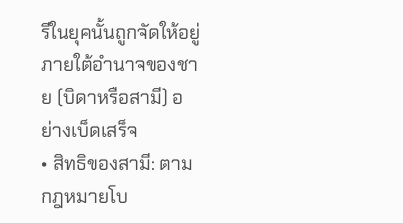รีในยุคนั้นถูกจัดให้อยู่ภายใต้อำนาจของชาย (บิดาหรือสามี) อย่างเบ็ดเสร็จ
• สิทธิของสามี: ตามกฎหมายโบ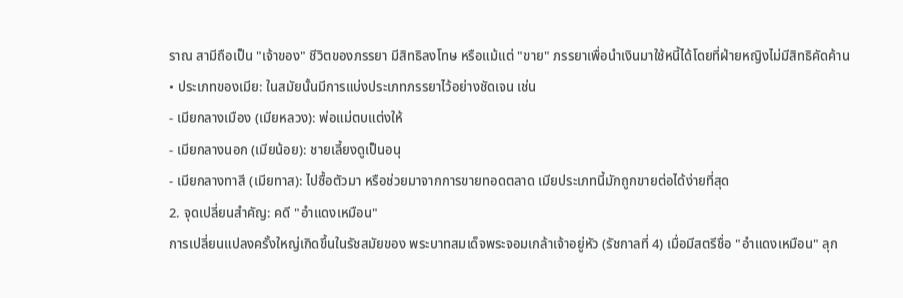ราณ สามีถือเป็น "เจ้าของ" ชีวิตของภรรยา มีสิทธิลงโทษ หรือแม้แต่ "ขาย" ภรรยาเพื่อนำเงินมาใช้หนี้ได้โดยที่ฝ่ายหญิงไม่มีสิทธิคัดค้าน
• ประเภทของเมีย: ในสมัยนั้นมีการแบ่งประเภทภรรยาไว้อย่างชัดเจน เช่น
- เมียกลางเมือง (เมียหลวง): พ่อแม่ตบแต่งให้
- เมียกลางนอก (เมียน้อย): ชายเลี้ยงดูเป็นอนุ
- เมียกลางทาสี (เมียทาส): ไปซื้อตัวมา หรือช่วยมาจากการขายทอดตลาด เมียประเภทนี้มักถูกขายต่อได้ง่ายที่สุด
2. จุดเปลี่ยนสำคัญ: คดี "อำแดงเหมือน"
การเปลี่ยนแปลงครั้งใหญ่เกิดขึ้นในรัชสมัยของ พระบาทสมเด็จพระจอมเกล้าเจ้าอยู่หัว (รัชกาลที่ 4) เมื่อมีสตรีชื่อ "อำแดงเหมือน" ลุก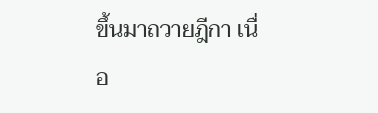ขึ้นมาถวายฎีกา เนื่อ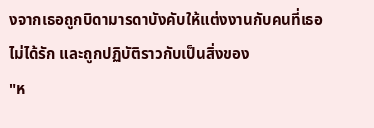งจากเธอถูกบิดามารดาบังคับให้แต่งงานกับคนที่เธอไม่ได้รัก และถูกปฏิบัติราวกับเป็นสิ่งของ
"ห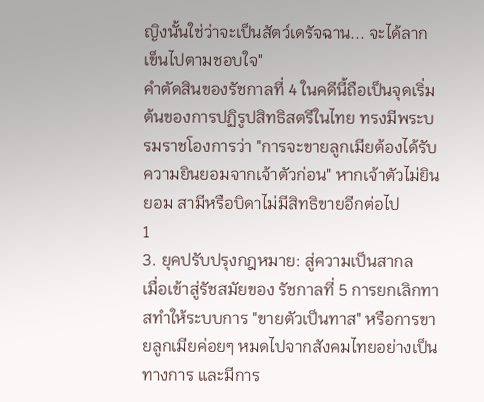ญิงนั้นใช่ว่าจะเป็นสัตว์เดรัจฉาน... จะได้ลากเข็นไปตามชอบใจ"
คำตัดสินของรัชกาลที่ 4 ในคดีนี้ถือเป็นจุดเริ่มต้นของการปฏิรูปสิทธิสตรีในไทย ทรงมีพระบรมราชโองการว่า "การจะขายลูกเมียต้องได้รับความยินยอมจากเจ้าตัวก่อน" หากเจ้าตัวไม่ยินยอม สามีหรือบิดาไม่มีสิทธิขายอีกต่อไป
1
3. ยุคปรับปรุงกฎหมาย: สู่ความเป็นสากล
เมื่อเข้าสู่รัชสมัยของ รัชกาลที่ 5 การยกเลิกทาสทำให้ระบบการ "ขายตัวเป็นทาส" หรือการขายลูกเมียค่อยๆ หมดไปจากสังคมไทยอย่างเป็นทางการ และมีการ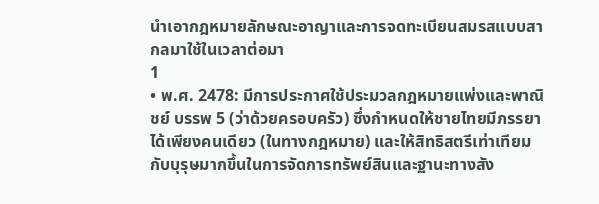นำเอากฎหมายลักษณะอาญาและการจดทะเบียนสมรสแบบสากลมาใช้ในเวลาต่อมา
1
• พ.ศ. 2478: มีการประกาศใช้ประมวลกฎหมายแพ่งและพาณิชย์ บรรพ 5 (ว่าด้วยครอบครัว) ซึ่งกำหนดให้ชายไทยมีภรรยาได้เพียงคนเดียว (ในทางกฎหมาย) และให้สิทธิสตรีเท่าเทียมกับบุรุษมากขึ้นในการจัดการทรัพย์สินและฐานะทางสัง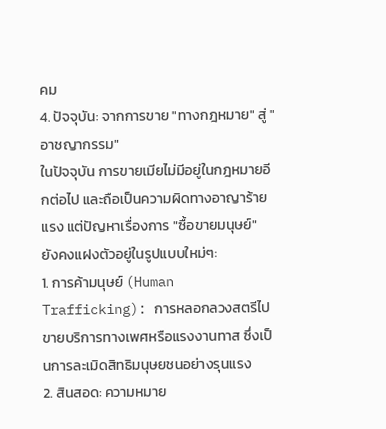คม
4. ปัจจุบัน: จากการขาย "ทางกฎหมาย" สู่ "อาชญากรรม"
ในปัจจุบัน การขายเมียไม่มีอยู่ในกฎหมายอีกต่อไป และถือเป็นความผิดทางอาญาร้ายแรง แต่ปัญหาเรื่องการ "ซื้อขายมนุษย์" ยังคงแฝงตัวอยู่ในรูปแบบใหม่ๆ:
1. การค้ามนุษย์ (Human Trafficking): การหลอกลวงสตรีไปขายบริการทางเพศหรือแรงงานทาส ซึ่งเป็นการละเมิดสิทธิมนุษยชนอย่างรุนแรง
2. สินสอด: ความหมาย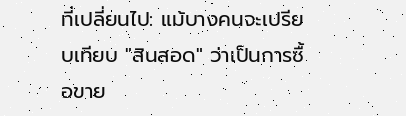ที่เปลี่ยนไป: แม้บางคนจะเปรียบเทียบ "สินสอด" ว่าเป็นการซื้อขาย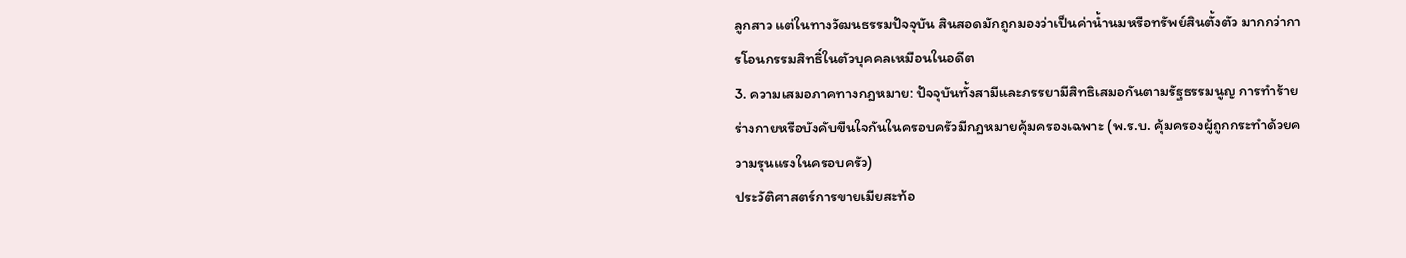ลูกสาว แต่ในทางวัฒนธรรมปัจจุบัน สินสอดมักถูกมองว่าเป็นค่าน้ำนมหรือทรัพย์สินตั้งตัว มากกว่าการโอนกรรมสิทธิ์ในตัวบุคคลเหมือนในอดีต
3. ความเสมอภาคทางกฎหมาย: ปัจจุบันทั้งสามีและภรรยามีสิทธิเสมอกันตามรัฐธรรมนูญ การทำร้ายร่างกายหรือบังคับขืนใจกันในครอบครัวมีกฎหมายคุ้มครองเฉพาะ (พ.ร.บ. คุ้มครองผู้ถูกกระทำด้วยความรุนแรงในครอบครัว)
ประวัติศาสตร์การขายเมียสะท้อ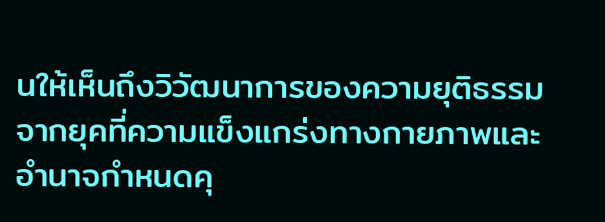นให้เห็นถึงวิวัฒนาการของความยุติธรรม จากยุคที่ความแข็งแกร่งทางกายภาพและอำนาจกำหนดคุ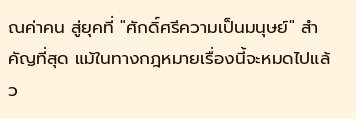ณค่าคน สู่ยุคที่ "ศักดิ์ศรีความเป็นมนุษย์" สำคัญที่สุด แม้ในทางกฎหมายเรื่องนี้จะหมดไปแล้ว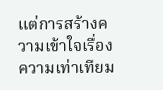แต่การสร้างความเข้าใจเรื่องความเท่าเทียม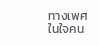ทางเพศในใจคน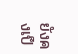ยังคงเป็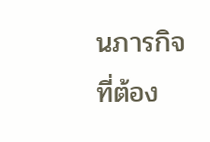นภารกิจที่ต้อง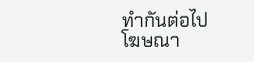ทำกันต่อไป
โฆษณา